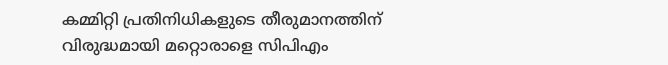കമ്മിറ്റി പ്രതിനിധികളുടെ തീരുമാനത്തിന് വിരുദ്ധമായി മറ്റൊരാളെ സിപിഎം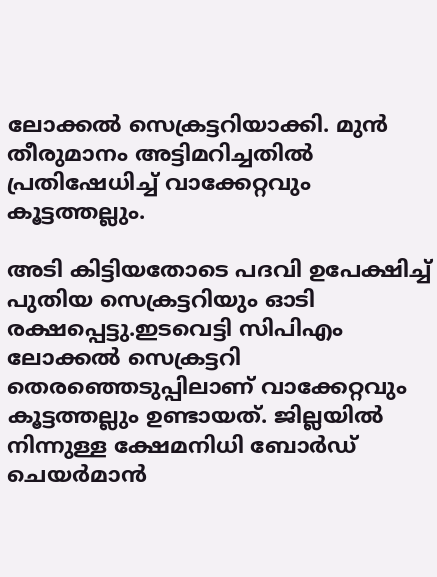ലോക്കല്‍ സെക്രട്ടറിയാക്കി. മുന്‍ തീരുമാനം അട്ടിമറിച്ചതില്‍ പ്രതിഷേധിച്ച്‌ വാക്കേറ്റവും കൂട്ടത്തല്ലും.

അടി കിട്ടിയതോടെ പദവി ഉപേക്ഷിച്ച്‌ പുതിയ സെക്രട്ടറിയും ഓടി രക്ഷപ്പെട്ടു.ഇടവെട്ടി സിപിഎം ലോക്കല്‍ സെക്രട്ടറി തെരഞ്ഞെടുപ്പിലാണ് വാക്കേറ്റവും കൂട്ടത്തല്ലും ഉണ്ടായത്. ജില്ലയില്‍ നിന്നുള്ള ക്ഷേമനിധി ബോര്‍ഡ് ചെയര്‍മാന്‍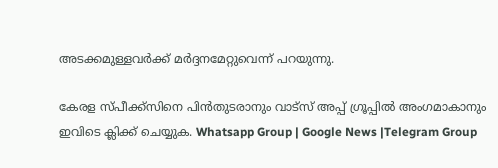അടക്കമുള്ളവര്‍ക്ക് മര്‍ദ്ദനമേറ്റുവെന്ന് പറയുന്നു.

കേരള സ്പീക്ക്സിനെ പിൻതുടരാനും വാട്സ് അപ്പ് ഗ്രൂപ്പിൽ അംഗമാകാനും ഇവിടെ ക്ലിക്ക് ചെയ്യുക. Whatsapp Group | Google News |Telegram Group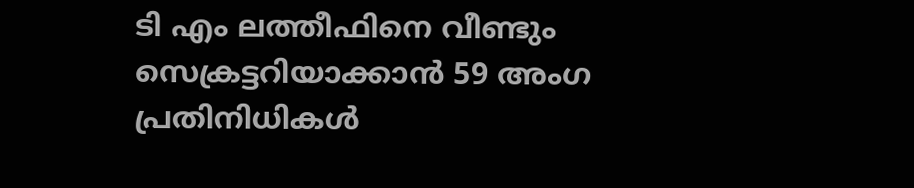ടി എം ലത്തീഫിനെ വീണ്ടും സെക്രട്ടറിയാക്കാന്‍ 59 അംഗ പ്രതിനിധികള്‍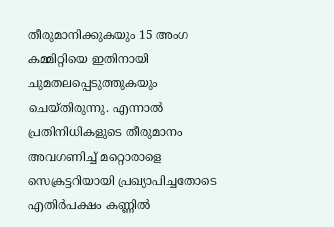തീരുമാനിക്കുകയും 15 അംഗ കമ്മിറ്റിയെ ഇതിനായി ചുമതലപ്പെടുത്തുകയും ചെയ്തിരുന്നു. എന്നാല്‍ പ്രതിനിധികളുടെ തീരുമാനം അവഗണിച്ച്‌ മറ്റൊരാളെ സെക്രട്ടറിയായി പ്രഖ്യാപിച്ചതോടെ എതിര്‍പക്ഷം കണ്ണില്‍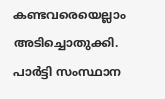കണ്ടവരെയെല്ലാം അടിച്ചൊതുക്കി. പാര്‍ട്ടി സംസ്ഥാന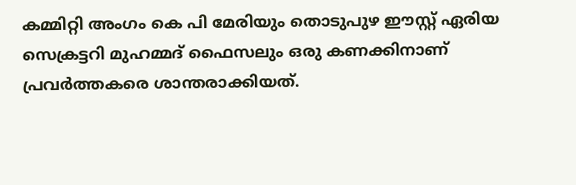കമ്മിറ്റി അംഗം കെ പി മേരിയും തൊടുപുഴ ഈസ്റ്റ് ഏരിയ സെക്രട്ടറി മുഹമ്മദ് ഫൈസലും ഒരു കണക്കിനാണ് പ്രവര്‍ത്തകരെ ശാന്തരാക്കിയത്.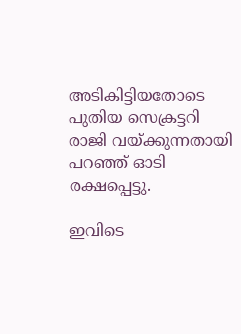അടികിട്ടിയതോടെ പുതിയ സെക്രട്ടറി രാജി വയ്‌ക്കുന്നതായി പറഞ്ഞ് ഓടി രക്ഷപ്പെട്ടു.

ഇവിടെ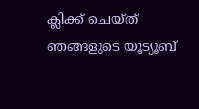ക്ലിക്ക് ചെയ്ത് ഞങ്ങളുടെ യൂട്യൂബ്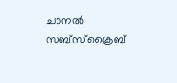ചാനൽ സബ്സ്ക്രൈബ്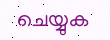ചെയ്യുക